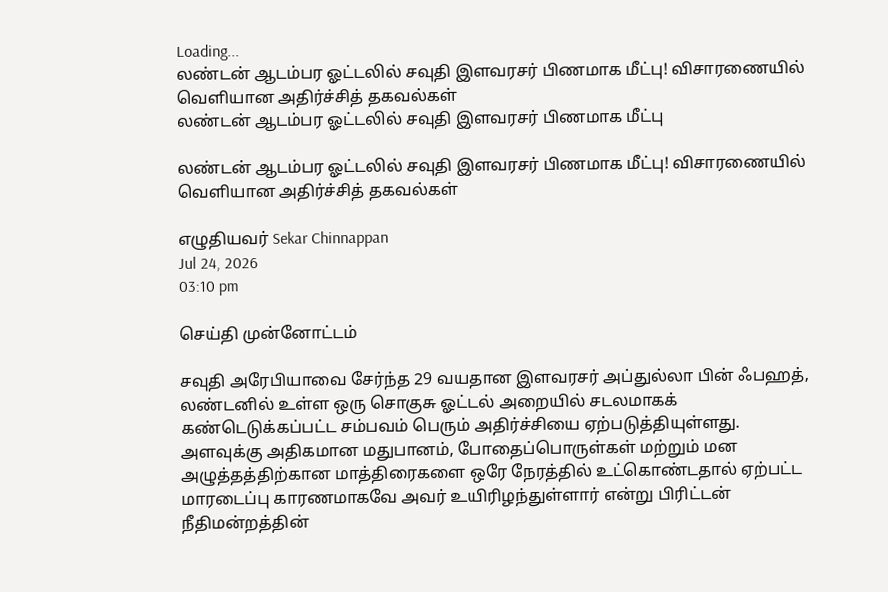Loading...
லண்டன் ஆடம்பர ஓட்டலில் சவுதி இளவரசர் பிணமாக மீட்பு! விசாரணையில் வெளியான அதிர்ச்சித் தகவல்கள்
லண்டன் ஆடம்பர ஓட்டலில் சவுதி இளவரசர் பிணமாக மீட்பு

லண்டன் ஆடம்பர ஓட்டலில் சவுதி இளவரசர் பிணமாக மீட்பு! விசாரணையில் வெளியான அதிர்ச்சித் தகவல்கள்

எழுதியவர் Sekar Chinnappan
Jul 24, 2026
03:10 pm

செய்தி முன்னோட்டம்

சவுதி அரேபியாவை சேர்ந்த 29 வயதான இளவரசர் அப்துல்லா பின் ஃபஹத், லண்டனில் உள்ள ஒரு சொகுசு ஓட்டல் அறையில் சடலமாகக் கண்டெடுக்கப்பட்ட சம்பவம் பெரும் அதிர்ச்சியை ஏற்படுத்தியுள்ளது. அளவுக்கு அதிகமான மதுபானம், போதைப்பொருள்கள் மற்றும் மன அழுத்தத்திற்கான மாத்திரைகளை ஒரே நேரத்தில் உட்கொண்டதால் ஏற்பட்ட மாரடைப்பு காரணமாகவே அவர் உயிரிழந்துள்ளார் என்று பிரிட்டன் நீதிமன்றத்தின்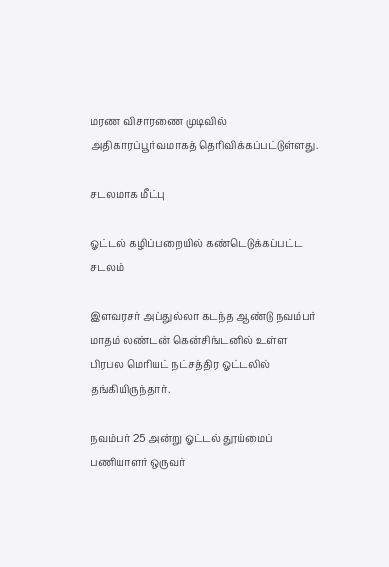மரண விசாரணை முடிவில் அதிகாரப்பூர்வமாகத் தெரிவிக்கப்பட்டுள்ளது.

சடலமாக மீட்பு

ஓட்டல் கழிப்பறையில் கண்டெடுக்கப்பட்ட சடலம்

இளவரசர் அப்துல்லா கடந்த ஆண்டு நவம்பர் மாதம் லண்டன் கென்சிங்டனில் உள்ள பிரபல மெரியட் நட்சத்திர ஓட்டலில் தங்கியிருந்தார்.

நவம்பர் 25 அன்று ஓட்டல் தூய்மைப் பணியாளர் ஒருவர்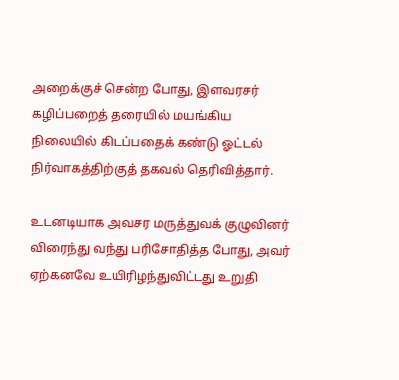அறைக்குச் சென்ற போது, இளவரசர் கழிப்பறைத் தரையில் மயங்கிய நிலையில் கிடப்பதைக் கண்டு ஓட்டல் நிர்வாகத்திற்குத் தகவல் தெரிவித்தார்.

உடனடியாக அவசர மருத்துவக் குழுவினர் விரைந்து வந்து பரிசோதித்த போது, அவர் ஏற்கனவே உயிரிழந்துவிட்டது உறுதி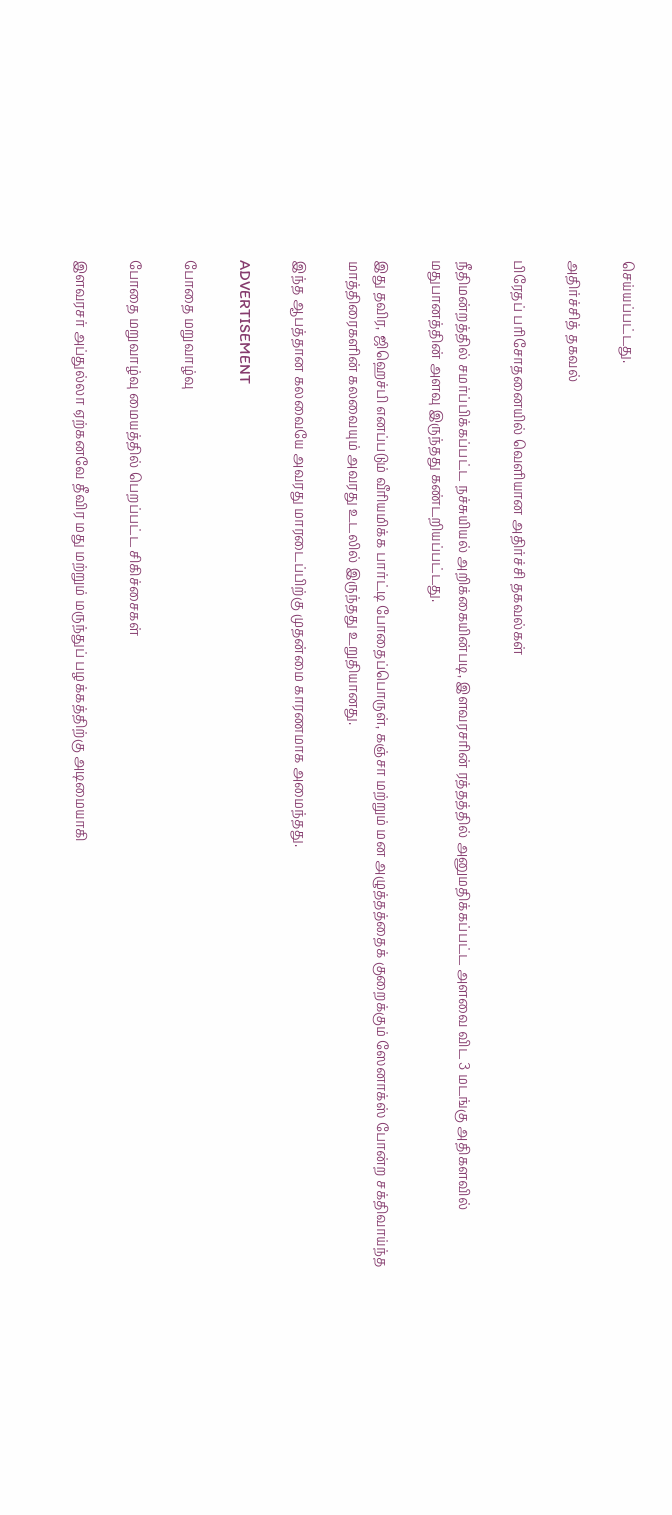செய்யப்பட்டது.

அதிர்ச்சித் தகவல்

பிரேதப் பரிசோதனையில் வெளியான அதிர்ச்சி தகவல்கள்

நீதிமன்றத்தில் சமர்ப்பிக்கப்பட்ட நச்சுயியல் அறிக்கையின்படி, இளவரசரின் ரத்தத்தில் அனுமதிக்கப்பட்ட அளவை விட 3 மடங்கு அதிகளவில் மதுபானத்தின் அளவு இருந்தது கண்டறியப்பட்டது.

இது தவிர, ஜிஹெச்பி எனப்படும் வீரியமிக்க பார்ட்டி போதைப்பொருள், கஞ்சா மற்றும் மன அழுத்தத்தைக் குறைக்கும் ஸேனாக்ஸ் போன்ற சக்திவாய்ந்த மாத்திரைகளின் கலவையும் அவரது உடலில் இருந்தது உறுதியானது.

இந்த ஆபத்தான கலவையே அவரது மாரடைப்பிற்கு முதன்மை காரணமாக அமைந்தது.

ADVERTISEMENT

போதை மறுவாழ்வு

போதை மறுவாழ்வு மையத்தில் பெறப்பட்ட சிகிச்சைகள்

இளவரசர் அப்துல்லா ஏற்கனவே தீவிர மது மற்றும் மருந்துப் பழக்கத்திற்கு அடிமையாகி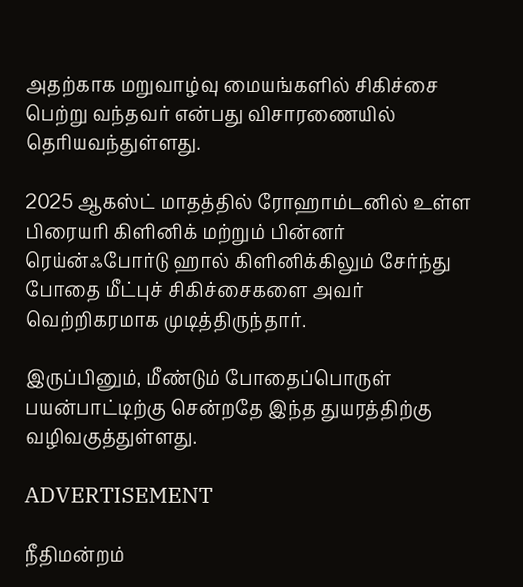அதற்காக மறுவாழ்வு மையங்களில் சிகிச்சை பெற்று வந்தவர் என்பது விசாரணையில் தெரியவந்துள்ளது.

2025 ஆகஸ்ட் மாதத்தில் ரோஹாம்டனில் உள்ள பிரையரி கிளினிக் மற்றும் பின்னர் ரெய்ன்ஃபோர்டு ஹால் கிளினிக்கிலும் சேர்ந்து போதை மீட்புச் சிகிச்சைகளை அவர் வெற்றிகரமாக முடித்திருந்தார்.

இருப்பினும், மீண்டும் போதைப்பொருள் பயன்பாட்டிற்கு சென்றதே இந்த துயரத்திற்கு வழிவகுத்துள்ளது.

ADVERTISEMENT

நீதிமன்றம்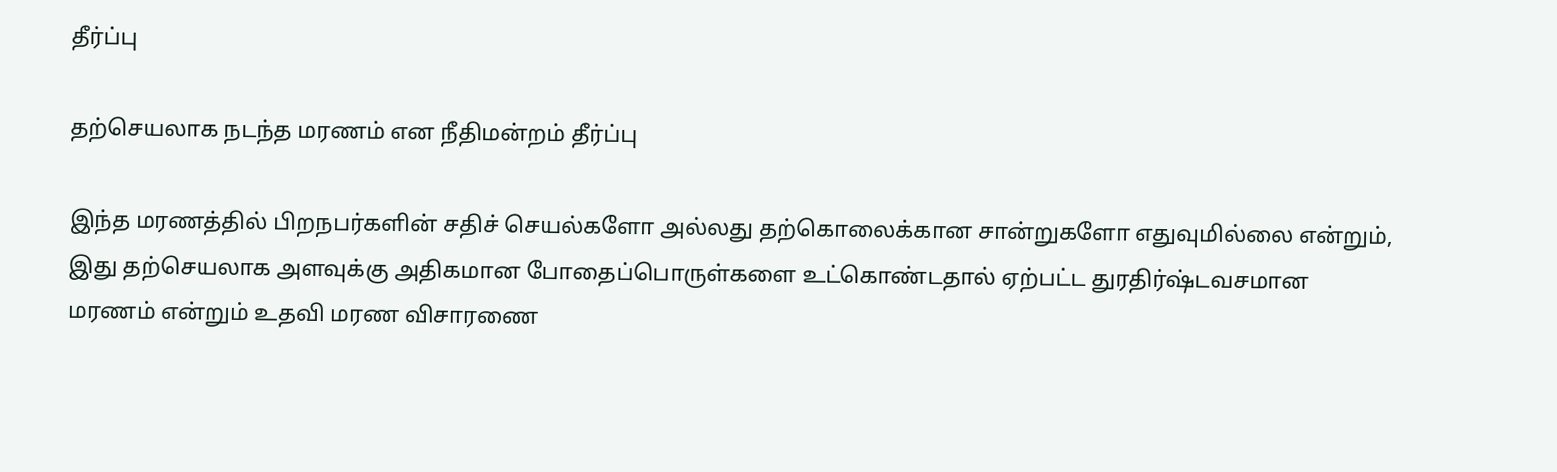தீர்ப்பு

தற்செயலாக நடந்த மரணம் என நீதிமன்றம் தீர்ப்பு

இந்த மரணத்தில் பிறநபர்களின் சதிச் செயல்களோ அல்லது தற்கொலைக்கான சான்றுகளோ எதுவுமில்லை என்றும், இது தற்செயலாக அளவுக்கு அதிகமான போதைப்பொருள்களை உட்கொண்டதால் ஏற்பட்ட துரதிர்ஷ்டவசமான மரணம் என்றும் உதவி மரண விசாரணை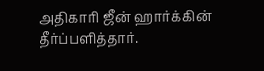அதிகாரி ஜீன் ஹார்க்கின் தீர்ப்பளித்தார்.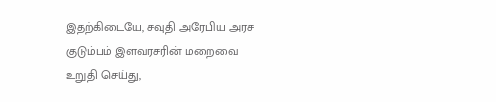இதற்கிடையே, சவுதி அரேபிய அரச குடும்பம் இளவரசரின் மறைவை உறுதி செய்து,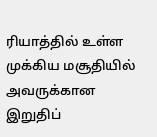ரியாத்தில் உள்ள முக்கிய மசூதியில் அவருக்கான இறுதிப்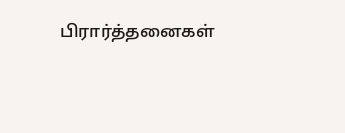பிரார்த்தனைகள்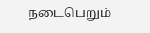நடைபெறும்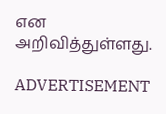என அறிவித்துள்ளது.

ADVERTISEMENT